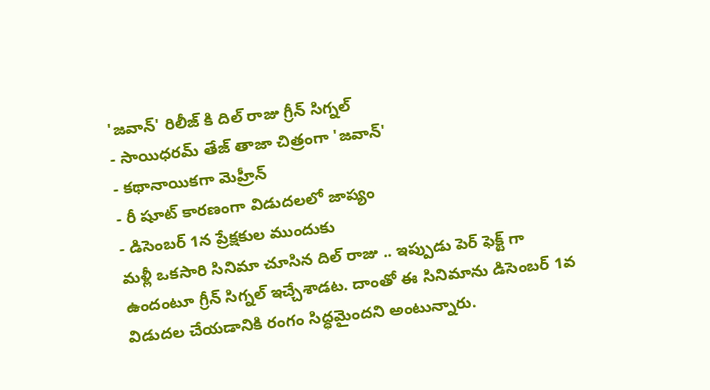'జవాన్' రిలీజ్ కి దిల్ రాజు గ్రీన్ సిగ్నల్
- సాయిధరమ్ తేజ్ తాజా చిత్రంగా 'జవాన్'
- కథానాయికగా మెహ్రీన్
- రీ షూట్ కారణంగా విడుదలలో జాప్యం
- డిసెంబర్ 1న ప్రేక్షకుల ముందుకు
మళ్లీ ఒకసారి సినిమా చూసిన దిల్ రాజు .. ఇప్పుడు పెర్ ఫెక్ట్ గా ఉందంటూ గ్రీన్ సిగ్నల్ ఇచ్చేశాడట. దాంతో ఈ సినిమాను డిసెంబర్ 1వ విడుదల చేయడానికి రంగం సిద్ధమైందని అంటున్నారు.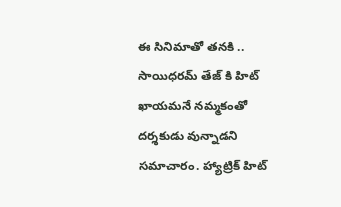ఈ సినిమాతో తనకి .. సాయిధరమ్ తేజ్ కి హిట్ ఖాయమనే నమ్మకంతో దర్శకుడు వున్నాడని సమాచారం. హ్యాట్రిక్ హిట్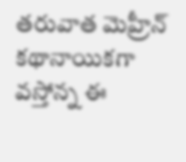తరువాత మెహ్రీన్ కథానాయికగా వస్తోన్న ఈ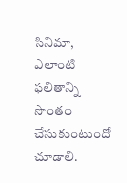సినిమా, ఎలాంటి ఫలితాన్ని సొంతం చేసుకుంటుందో చూడాలి.